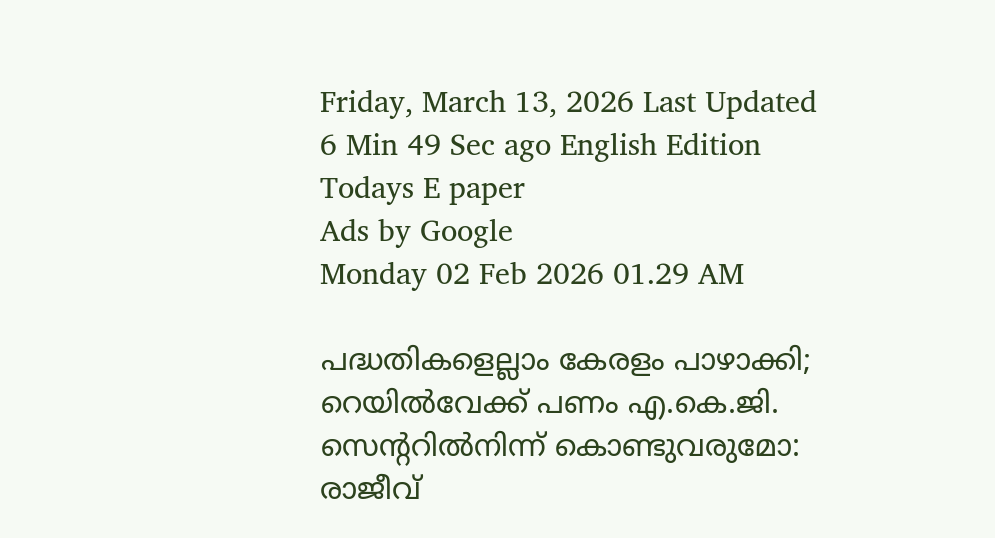Friday, March 13, 2026 Last Updated 6 Min 49 Sec ago English Edition
Todays E paper
Ads by Google
Monday 02 Feb 2026 01.29 AM

പദ്ധതികളെല്ലാം കേരളം പാഴാക്കി; റെയില്‍വേക്ക്‌ പണം എ.കെ.ജി. സെന്ററില്‍നിന്ന്‌ കൊണ്ടുവരുമോ: രാജീവ്‌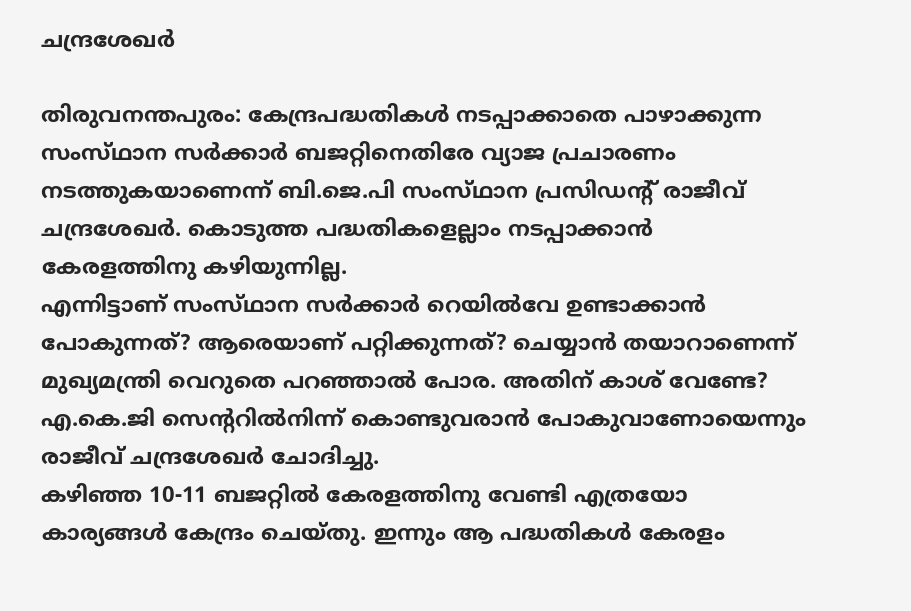ചന്ദ്രശേഖര്‍

തിരുവനന്തപുരം: കേന്ദ്രപദ്ധതികള്‍ നടപ്പാക്കാതെ പാഴാക്കുന്ന സംസ്‌ഥാന സര്‍ക്കാര്‍ ബജറ്റിനെതിരേ വ്യാജ പ്രചാരണം നടത്തുകയാണെന്ന്‌ ബി.ജെ.പി സംസ്‌ഥാന പ്രസിഡന്റ്‌ രാജീവ്‌ ചന്ദ്രശേഖര്‍. കൊടുത്ത പദ്ധതികളെല്ലാം നടപ്പാക്കാന്‍ കേരളത്തിനു കഴിയുന്നില്ല.
എന്നിട്ടാണ്‌ സംസ്‌ഥാന സര്‍ക്കാര്‍ റെയില്‍വേ ഉണ്ടാക്കാന്‍ പോകുന്നത്‌? ആരെയാണ്‌ പറ്റിക്കുന്നത്‌? ചെയ്യാന്‍ തയാറാണെന്ന്‌ മുഖ്യമന്ത്രി വെറുതെ പറഞ്ഞാല്‍ പോര. അതിന്‌ കാശ്‌ വേണ്ടേ? എ.കെ.ജി സെന്ററില്‍നിന്ന്‌ കൊണ്ടുവരാന്‍ പോകുവാണോയെന്നും രാജീവ്‌ ചന്ദ്രശേഖര്‍ ചോദിച്ചു.
കഴിഞ്ഞ 10-11 ബജറ്റില്‍ കേരളത്തിനു വേണ്ടി എത്രയോ കാര്യങ്ങള്‍ കേന്ദ്രം ചെയ്‌തു. ഇന്നും ആ പദ്ധതികള്‍ കേരളം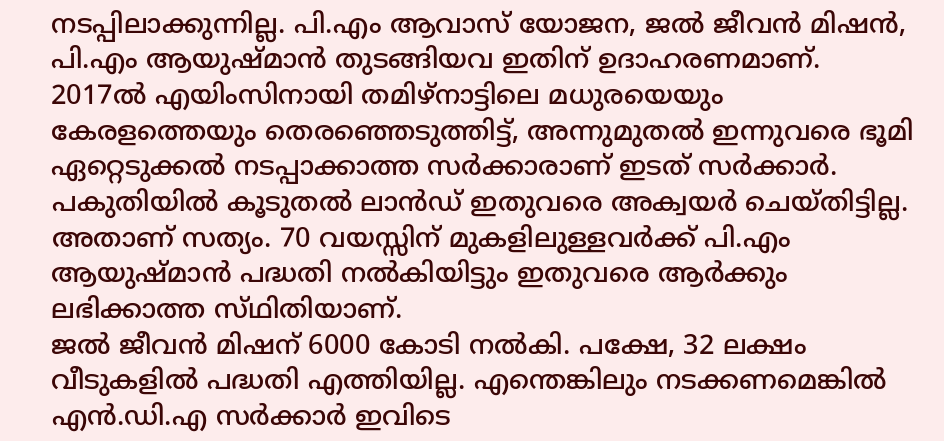നടപ്പിലാക്കുന്നില്ല. പി.എം ആവാസ്‌ യോജന, ജല്‍ ജീവന്‍ മിഷന്‍, പി.എം ആയുഷ്‌മാന്‍ തുടങ്ങിയവ ഇതിന്‌ ഉദാഹരണമാണ്‌. 2017ല്‍ എയിംസിനായി തമിഴ്‌നാട്ടിലെ മധുരയെയും കേരളത്തെയും തെരഞ്ഞെടുത്തിട്ട്‌, അന്നുമുതല്‍ ഇന്നുവരെ ഭൂമി ഏറ്റെടുക്കല്‍ നടപ്പാക്കാത്ത സര്‍ക്കാരാണ്‌ ഇടത്‌ സര്‍ക്കാര്‍. പകുതിയില്‍ കൂടുതല്‍ ലാന്‍ഡ്‌ ഇതുവരെ അക്വയര്‍ ചെയ്‌തിട്ടില്ല. അതാണ്‌ സത്യം. 70 വയസ്സിന്‌ മുകളിലുള്ളവര്‍ക്ക്‌ പി.എം ആയുഷ്‌മാന്‍ പദ്ധതി നല്‍കിയിട്ടും ഇതുവരെ ആര്‍ക്കും ലഭിക്കാത്ത സ്‌ഥിതിയാണ്‌.
ജല്‍ ജീവന്‍ മിഷന്‌ 6000 കോടി നല്‍കി. പക്ഷേ, 32 ലക്ഷം വീടുകളില്‍ പദ്ധതി എത്തിയില്ല. എന്തെങ്കിലും നടക്കണമെങ്കില്‍ എന്‍.ഡി.എ സര്‍ക്കാര്‍ ഇവിടെ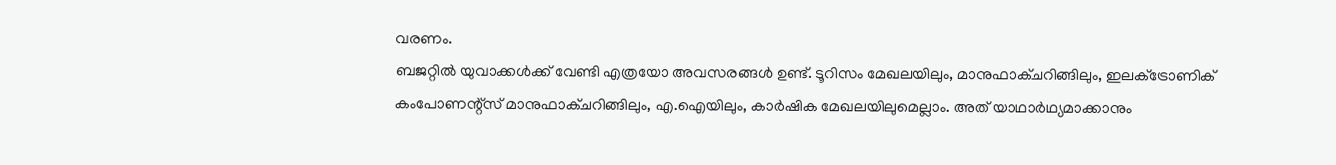വരണം.
ബജറ്റില്‍ യുവാക്കള്‍ക്ക്‌ വേണ്ടി എത്രയോ അവസരങ്ങള്‍ ഉണ്ട്‌. ടൂറിസം മേഖലയിലും, മാനുഫാക്‌ചറിങ്ങിലും, ഇലക്‌ട്രോണിക്‌ കംപോണന്റ്‌സ്‌ മാനുഫാക്‌ചറിങ്ങിലും, എ.ഐയിലും, കാര്‍ഷിക മേഖലയിലുമെല്ലാം. അത്‌ യാഥാര്‍ഥ്യമാക്കാനും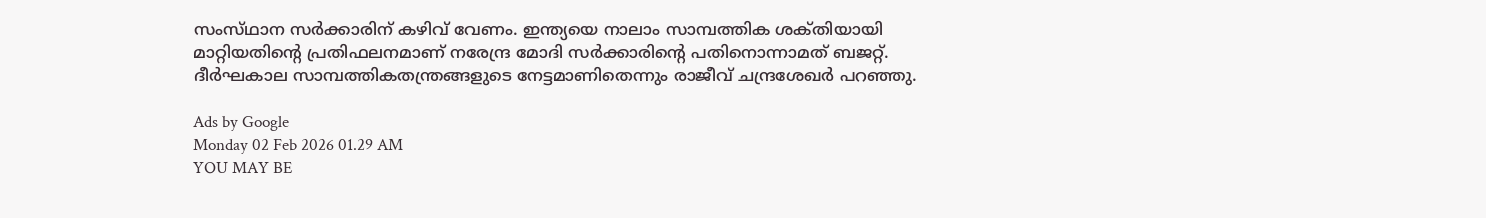സംസ്‌ഥാന സര്‍ക്കാരിന്‌ കഴിവ്‌ വേണം. ഇന്ത്യയെ നാലാം സാമ്പത്തിക ശക്‌തിയായി മാറ്റിയതിന്റെ പ്രതിഫലനമാണ്‌ നരേന്ദ്ര മോദി സര്‍ക്കാരിന്റെ പതിനൊന്നാമത്‌ ബജറ്റ്‌. ദീര്‍ഘകാല സാമ്പത്തികതന്ത്രങ്ങളുടെ നേട്ടമാണിതെന്നും രാജീവ്‌ ചന്ദ്രശേഖര്‍ പറഞ്ഞു.

Ads by Google
Monday 02 Feb 2026 01.29 AM
YOU MAY BE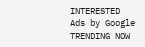INTERESTED
Ads by Google
TRENDING NOW